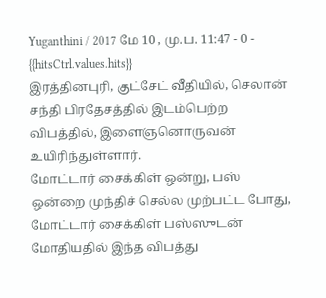Yuganthini / 2017 மே 10 , மு.ப. 11:47 - 0 - {{hitsCtrl.values.hits}}
இரத்தினபுரி, குட்சேட் வீதியில், செலான் சந்தி பிரதேசத்தில் இடம்பெற்ற விபத்தில், இளைஞனொருவன் உயிரிந்துள்ளார்.
மோட்டார் சைக்கிள் ஒன்று, பஸ் ஒன்றை முந்திச் செல்ல முற்பட்ட போது, மோட்டார் சைக்கிள் பஸ்ஸுடன் மோதியதில் இந்த விபத்து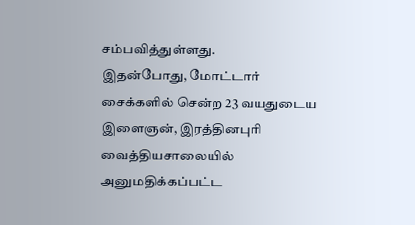சம்பவித்துள்ளது.
இதன்போது, மோட்டார் சைக்களில் சென்ற 23 வயதுடைய இளைஞன், இரத்தினபுரி வைத்தியசாலையில் அனுமதிக்கப்பட்ட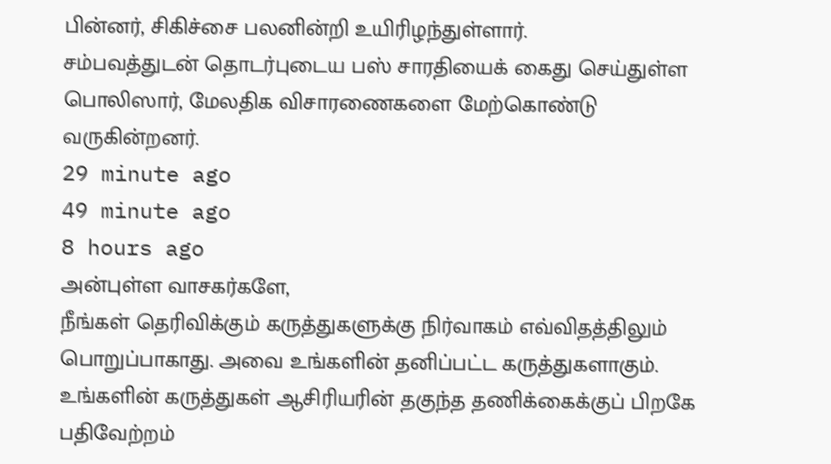பின்னர், சிகிச்சை பலனின்றி உயிரிழந்துள்ளார்.
சம்பவத்துடன் தொடர்புடைய பஸ் சாரதியைக் கைது செய்துள்ள பொலிஸார், மேலதிக விசாரணைகளை மேற்கொண்டு வருகின்றனர்.
29 minute ago
49 minute ago
8 hours ago
அன்புள்ள வாசகர்களே,
நீங்கள் தெரிவிக்கும் கருத்துகளுக்கு நிர்வாகம் எவ்விதத்திலும் பொறுப்பாகாது. அவை உங்களின் தனிப்பட்ட கருத்துகளாகும். உங்களின் கருத்துகள் ஆசிரியரின் தகுந்த தணிக்கைக்குப் பிறகே பதிவேற்றம்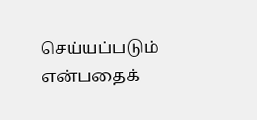செய்யப்படும் என்பதைக்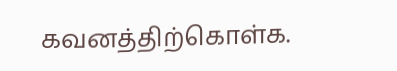கவனத்திற்கொள்க.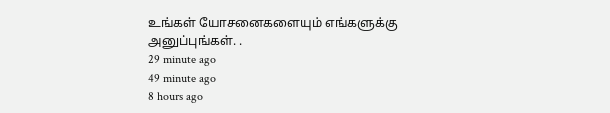உங்கள் யோசனைகளையும் எங்களுக்கு அனுப்புங்கள். .
29 minute ago
49 minute ago
8 hours ago